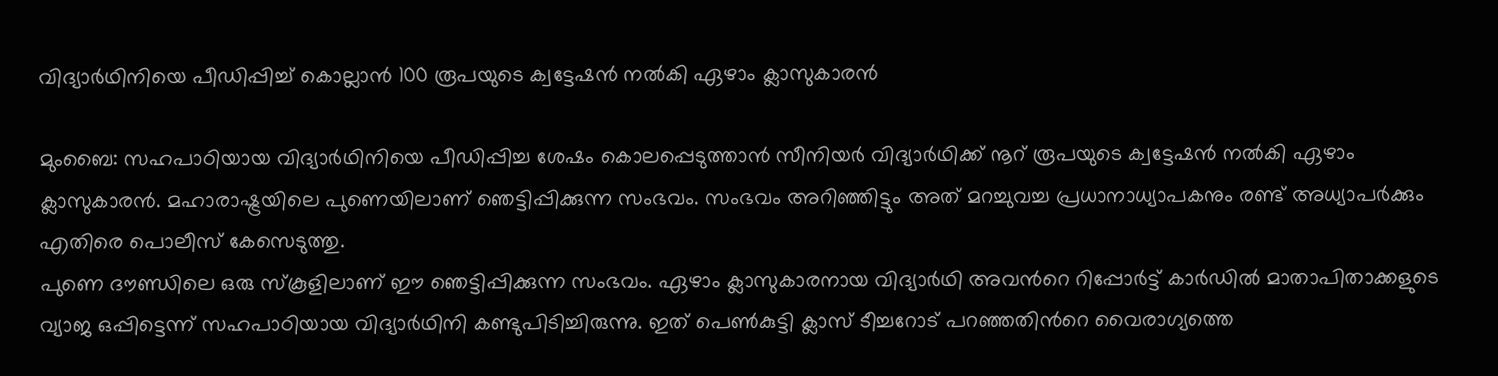വിദ്യാര്‍ഥിനിയെ പീഡിപ്പിച്ച് കൊല്ലാന്‍ 100 രൂപയുടെ ക്വട്ടേഷന്‍ നല്‍കി ഏഴാം ക്ലാസുകാരന്‍

മുംബൈ: സഹപാഠിയായ വിദ്യാര്‍ഥിനിയെ പീഡിപ്പിച്ച ശേഷം കൊലപ്പെടുത്താന്‍ സീനിയര്‍ വിദ്യാര്‍ഥിക്ക് നൂറ് രൂപയുടെ ക്വട്ടേഷന്‍ നല്‍കി ഏഴാം ക്ലാസുകാരന്‍. മഹാരാഷ്ട്രയിലെ പുണെയിലാണ് ഞെട്ടിപ്പിക്കുന്ന സംഭവം. സംഭവം അറിഞ്ഞിട്ടും അത് മറച്ചുവച്ച പ്രധാനാധ്യാപകനും രണ്ട് അധ്യാപര്‍ക്കും എതിരെ പൊലീസ് കേസെടുത്തു.
പുണെ ദൗണ്ഡിലെ ഒരു സ്കൂളിലാണ് ഈ ഞെട്ടിപ്പിക്കുന്ന സംഭവം. ഏഴാം ക്ലാസുകാരനായ വിദ്യാര്‍ഥി അവന്‍റെ റിപ്പോര്‍ട്ട് കാര്‍ഡില്‍ മാതാപിതാക്കളുടെ വ്യാജ ഒപ്പിട്ടെന്ന് സഹപാഠിയായ വിദ്യാര്‍ഥിനി കണ്ടുപിടിച്ചിരുന്നു. ഇത് പെണ്‍കുട്ടി ക്ലാസ് ടീച്ചറോട് പറഞ്ഞതിന്‍റെ വൈരാഗ്യത്തെ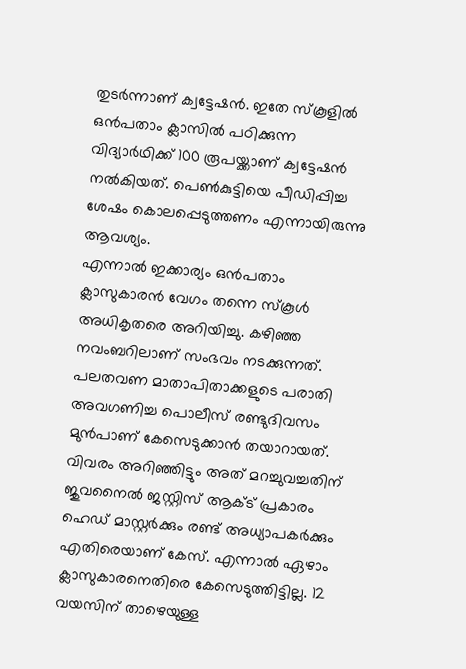തുടര്‍ന്നാണ് ക്വട്ടേഷന്‍. ഇതേ സ്കൂളില്‍ ഒന്‍പതാം ക്ലാസില്‍ പഠിക്കുന്ന വിദ്യാര്‍ഥിക്ക് 100 രൂപയ്ക്കാണ് ക്വട്ടേഷന്‍ നല്‍കിയത്. പെണ്‍കുട്ടിയെ പീഡിപ്പിച്ച ശേഷം കൊലപ്പെടുത്തണം എന്നായിരുന്നു ആവശ്യം.
എന്നാല്‍ ഇക്കാര്യം ഒന്‍പതാം ക്ലാസുകാരന്‍ വേഗം തന്നെ സ്കൂള്‍ അധികൃതരെ അറിയിച്ചു. കഴിഞ്ഞ നവംബറിലാണ് സംഭവം നടക്കുന്നത്. പലതവണ മാതാപിതാക്കളുടെ പരാതി അവഗണിച്ച പൊലീസ് രണ്ടുദിവസം മുന്‍പാണ് കേസെടുക്കാന്‍ തയാറായത്. വിവരം അറിഞ്ഞിട്ടും അത് മറച്ചുവച്ചതിന് ജുവനൈല്‍ ജസ്റ്റിസ് ആക്ട് പ്രകാരം ഹെഡ് മാസ്റ്റര്‍ക്കും രണ്ട് അധ്യാപകര്‍ക്കും എതിരെയാണ് കേസ്. എന്നാല്‍ ഏഴാം ക്ലാസുകാരനെതിരെ കേസെടുത്തിട്ടില്ല. 12 വയസിന് താഴെയുള്ള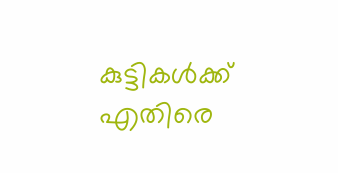കുട്ടികള്‍ക്ക് എതിരെ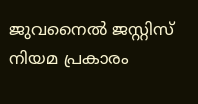ജുവനൈല്‍ ജസ്റ്റിസ് നിയമ പ്രകാരം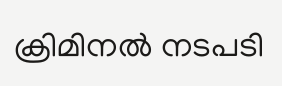ക്രിമിനല്‍ നടപടി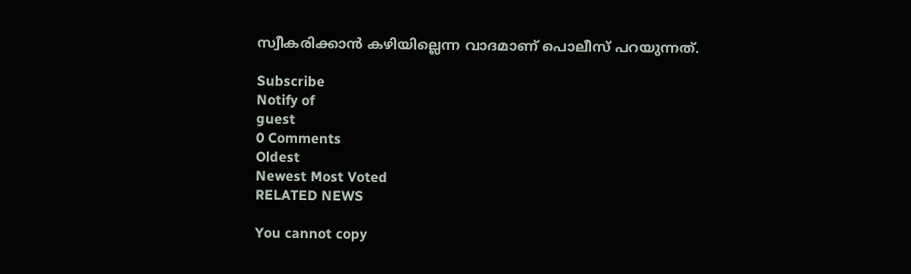സ്വീകരിക്കാന്‍ കഴിയില്ലെന്ന വാദമാണ് പൊലീസ് പറയുന്നത്.

Subscribe
Notify of
guest
0 Comments
Oldest
Newest Most Voted
RELATED NEWS

You cannot copy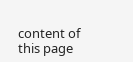content of this page